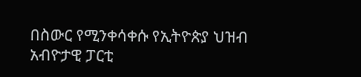በስውር የሚንቀሳቀሱ የኢትዮጵያ ህዝብ አብዮታዊ ፓርቲ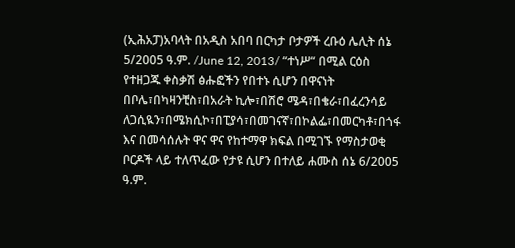(ኢሕአፓ)አባላት በአዲስ አበባ በርካታ ቦታዎች ረቡዕ ሌሊት ሰኔ 5/2005 ዓ.ም. /June 12, 2013/ “ተነሥ“ በሚል ርዕስ የተዘጋጁ ቀስቃሽ ፅሑፎችን የበተኑ ሲሆን በዋናነት በቦሌ፣በካዛንቺስ፣በአራት ኪሎ፣በሽሮ ሜዳ፣በቄራ፣በፈረንሳይ ለጋሲዪን፣በሜክሲኮ፣በፒያሳ፣በመገናኛ፣በኮልፌ፣በመርካቶ፣በጎፋ እና በመሳሰሉት ዋና ዋና የከተማዋ ክፍል በሚገኙ የማስታወቂ ቦርዶች ላይ ተለጥፈው የታዩ ሲሆን በተለይ ሐሙስ ሰኔ 6/2005 ዓ.ም.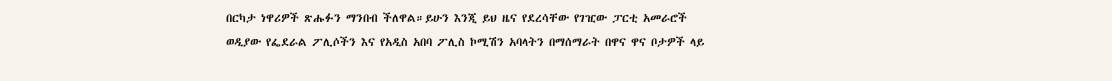በርካታ ነዋሪዎች ጽሑፉን ማንበብ ችለዋል።ይሁን እንጂ ይህ ዜና የደረሳቸው የገዢው ፓርቲ አመራሮች ወዲያው የፌደራል ፖሊሶችን እና የአዲስ አበባ ፖሊስ ኮሚሽን አባላትን በማሰማራት በዋና ዋና ቦታዎች ላይ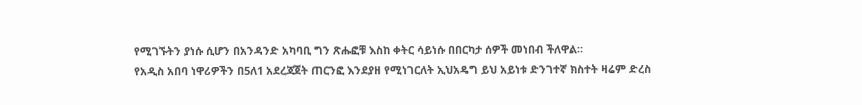የሚገኙትን ያነሱ ሲሆን በአንዳንድ አካባቢ ግን ጽሑፎቹ እስከ ቀትር ሳይነሱ በበርካታ ሰዎች መነበብ ችለዋል።
የአዲስ አበባ ነዋሪዎችን በ5ለ1 አደረጃጀት ጠርንፎ እንደያዘ የሚነገርለት ኢህአዴግ ይህ አይነቱ ድንገተኛ ክስተት ዛሬም ድረስ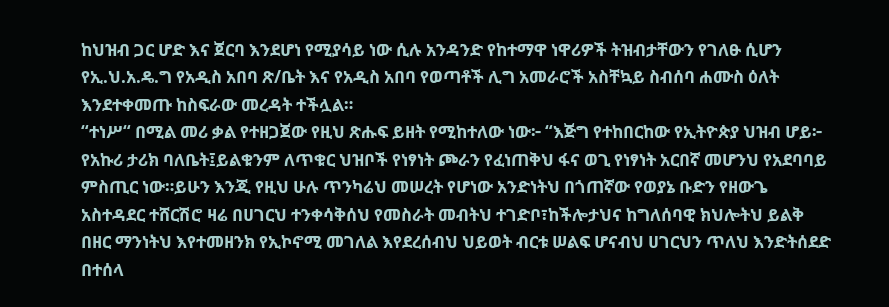ከህዝብ ጋር ሆድ እና ጀርባ እንደሆነ የሚያሳይ ነው ሲሉ አንዳንድ የከተማዋ ነዋሪዎች ትዝብታቸውን የገለፁ ሲሆን የኢ.ህ.አ.ዴ.ግ የአዲስ አበባ ጽ/ቤት እና የአዲስ አበባ የወጣቶች ሊግ አመራሮች አስቸኳይ ስብሰባ ሐሙስ ዕለት እንደተቀመጡ ከስፍራው መረዳት ተችሏል።
“ተነሥ“ በሚል መሪ ቃል የተዘጋጀው የዚህ ጽሑፍ ይዘት የሚከተለው ነው፦ “እጅግ የተከበርከው የኢትዮጵያ ህዝብ ሆይ፦ የአኩሪ ታሪክ ባለቤት፤ይልቁንም ለጥቁር ህዝቦች የነፃነት ጮራን የፈነጠቅህ ፋና ወጊ የነፃነት አርበኛ መሆንህ የአደባባይ ምስጢር ነው።ይሁን እንጂ የዚህ ሁሉ ጥንካሬህ መሠረት የሆነው አንድነትህ በጎጠኛው የወያኔ ቡድን የዘውጌ አስተዳደር ተሸርሽሮ ዛሬ በሀገርህ ተንቀሳቅሰህ የመስራት መብትህ ተገድቦ፣ከችሎታህና ከግለሰባዊ ክህሎትህ ይልቅ በዘር ማንነትህ እየተመዘንክ የኢኮኖሚ መገለል እየደረሰብህ ህይወት ብርቱ ሠልፍ ሆናብህ ሀገርህን ጥለህ እንድትሰደድ በተሰላ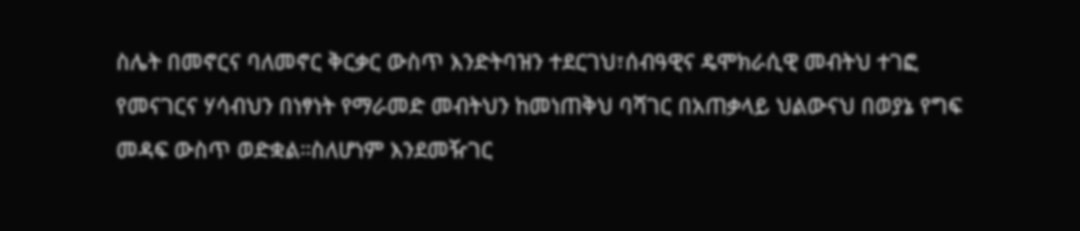ስሌት በመኖርና ባለመኖር ቅርቃር ውስጥ እንድትባዝን ተደርገህ፣ሰብዓዊና ዴሞክራሲዊ መብትህ ተገፎ የመናገርና ሃሳብህን በነፃነት የማራመድ መብትህን ከመነጠቅህ ባሻገር በአጠቃላይ ህልውናህ በወያኔ የግፍ መዳፍ ውስጥ ወድቋል።ስለሆነም እንደመዥገር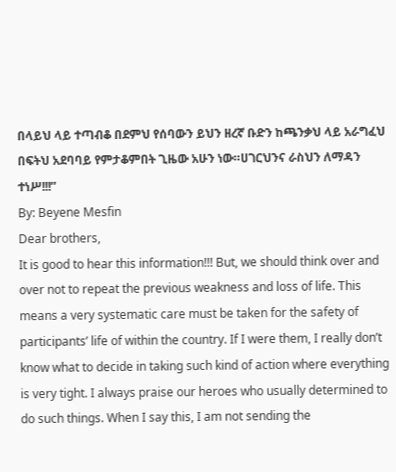በላይህ ላይ ተጣብቆ በደምህ የሰባውን ይህን ዘረኛ ቡድን ከጫንቃህ ላይ አራግፈህ በፍትህ አደባባይ የምታቆምበት ጊዜው አሁን ነው።ሀገርህንና ራስህን ለማዳን ተነሥ!!!”
By: Beyene Mesfin
Dear brothers,
It is good to hear this information!!! But, we should think over and over not to repeat the previous weakness and loss of life. This means a very systematic care must be taken for the safety of participants’ life of within the country. If I were them, I really don’t know what to decide in taking such kind of action where everything is very tight. I always praise our heroes who usually determined to do such things. When I say this, I am not sending the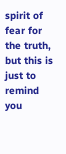spirit of fear for the truth, but this is just to remind you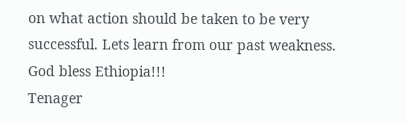on what action should be taken to be very successful. Lets learn from our past weakness.
God bless Ethiopia!!!
Tenager